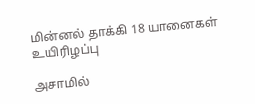மின்னல் தாக்கி 18 யானைகள் உயிரிழப்பு

அசாமில்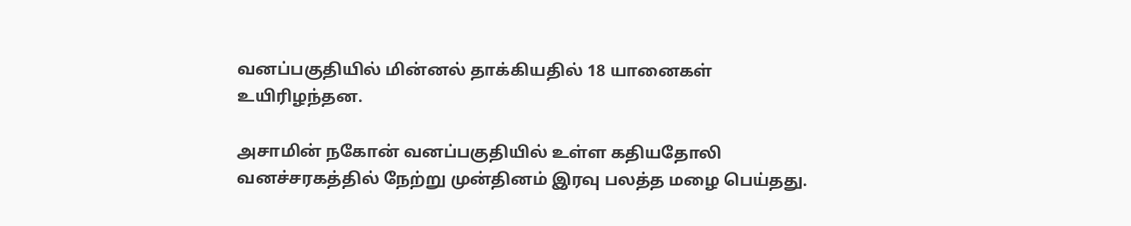வனப்பகுதியில் மின்னல் தாக்கியதில் 18 யானைகள் உயிரிழந்தன.

அசாமின் நகோன் வனப்பகுதியில் உள்ள கதியதோலி வனச்சரகத்தில் நேற்று முன்தினம் இரவு பலத்த மழை பெய்தது.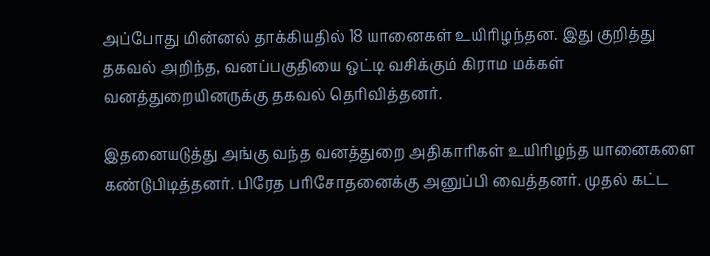அப்போது மின்னல் தாக்கியதில் 18 யானைகள் உயிரிழந்தன. இது குறித்து தகவல் அறிந்த, வனப்பகுதியை ஒட்டி வசிக்கும் கிராம மக்கள் வனத்துறையினருக்கு தகவல் தெரிவித்தனர்.

இதனையடுத்து அங்கு வந்த வனத்துறை அதிகாரிகள் உயிரிழந்த யானைகளை கண்டுபிடித்தனர். பிரேத பரிசோதனைக்கு அனுப்பி வைத்தனர். முதல் கட்ட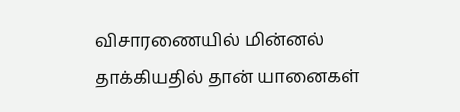விசாரணையில் மின்னல் தாக்கியதில் தான் யானைகள்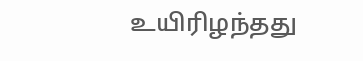உயிரிழந்தது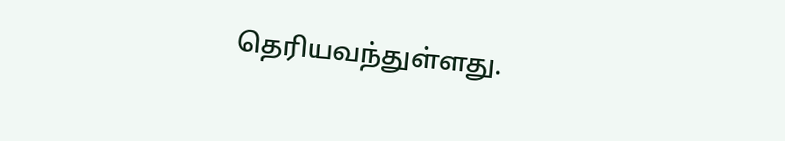தெரியவந்துள்ளது.